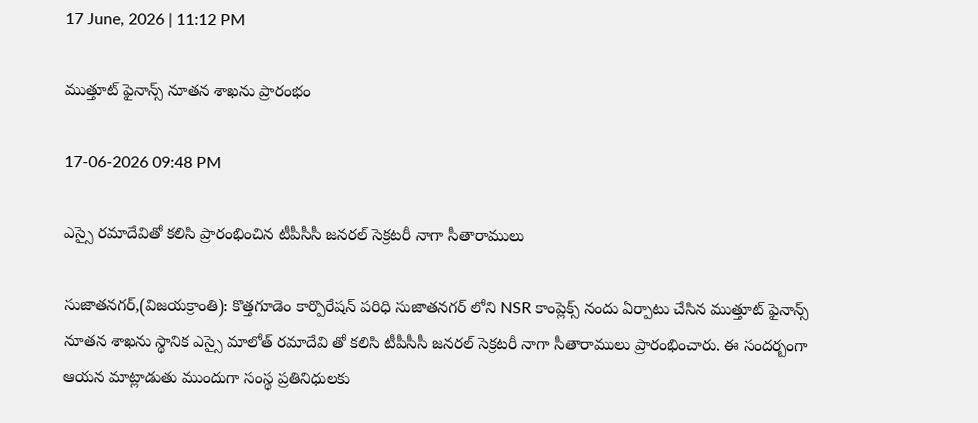17 June, 2026 | 11:12 PM

ముత్తూట్ ఫైనాన్స్ నూతన శాఖను ప్రారంభం

17-06-2026 09:48 PM

ఎస్సై రమాదేవితో కలిసి ప్రారంభించిన టీపీసీసీ జనరల్ సెక్రటరీ నాగా సీతారాములు

సుజాతనగర్,(విజయక్రాంతి): కొత్తగూడెం కార్పొరేషన్ పరిధి సుజాతనగర్ లోని NSR కాంప్లెక్స్ నందు ఏర్పాటు చేసిన ముత్తూట్ ఫైనాన్స్ నూతన శాఖను స్థానిక ఎస్సై మాలోత్ రమాదేవి తో కలిసి టీపీసీసీ జనరల్ సెక్రటరీ నాగా సీతారాములు ప్రారంభించారు. ఈ సందర్బంగా ఆయన మాట్లాడుతు ముందుగా సంస్థ ప్రతినిధులకు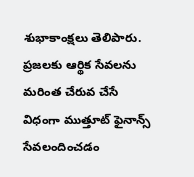శుభాకాంక్షలు తెలిపారు. ప్రజలకు ఆర్థిక సేవలను మరింత చేరువ చేసే విధంగా ముత్తూట్ ఫైనాన్స్ సేవలందించడం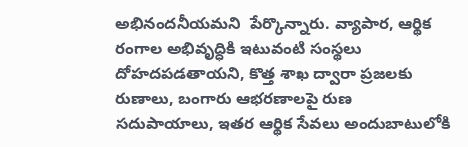అభినందనీయమని  పేర్కొన్నారు. వ్యాపార, ఆర్థిక రంగాల అభివృద్ధికి ఇటువంటి సంస్థలు దోహదపడతాయని, కొత్త శాఖ ద్వారా ప్రజలకు రుణాలు, బంగారు ఆభరణాలపై రుణ సదుపాయాలు, ఇతర ఆర్థిక సేవలు అందుబాటులోకి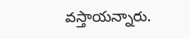వస్తాయన్నారు.